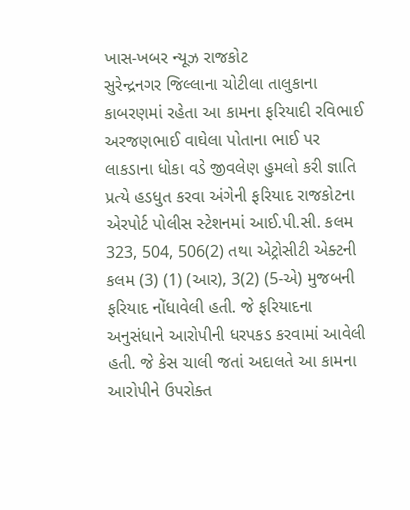ખાસ-ખબર ન્યૂઝ રાજકોટ
સુરેન્દ્રનગર જિલ્લાના ચોટીલા તાલુકાના કાબરણમાં રહેતા આ કામના ફરિયાદી રવિભાઈ અરજણભાઈ વાઘેલા પોતાના ભાઈ પર લાકડાના ધોકા વડે જીવલેણ હુમલો કરી જ્ઞાતિ પ્રત્યે હડધુત કરવા અંગેની ફરિયાદ રાજકોટના એરપોર્ટ પોલીસ સ્ટેશનમાં આઈ.પી.સી. કલમ 323, 504, 506(2) તથા એટ્રોસીટી એક્ટની કલમ (3) (1) (આર), 3(2) (5-એ) મુજબની ફરિયાદ નોંધાવેલી હતી. જે ફરિયાદના અનુસંધાને આરોપીની ધરપકડ કરવામાં આવેલી હતી. જે કેસ ચાલી જતાં અદાલતે આ કામના આરોપીને ઉપરોક્ત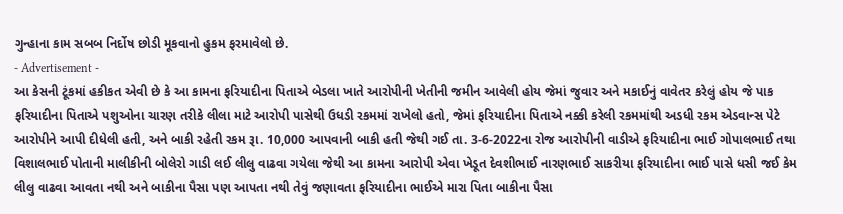ગુન્હાના કામ સબબ નિર્દોષ છોડી મૂકવાનો હુકમ ફરમાવેલો છે.
- Advertisement -
આ કેસની ટૂંકમાં હકીકત એવી છે કે આ કામના ફરિયાદીના પિતાએ બેડલા ખાતે આરોપીની ખેતીની જમીન આવેલી હોય જેમાં જુવાર અને મકાઈનું વાવેતર કરેલું હોય જે પાક ફરિયાદીના પિતાએ પશુઓના ચારણ તરીકે લીલા માટે આરોપી પાસેથી ઉધડી રકમમાં રાખેલો હતો, જેમાં ફરિયાદીના પિતાએ નક્કી કરેલી રકમમાંથી અડધી રકમ એડવાન્સ પેટે આરોપીને આપી દીધેલી હતી, અને બાકી રહેતી રકમ રૂા. 10,000 આપવાની બાકી હતી જેથી ગઈ તા. 3-6-2022ના રોજ આરોપીની વાડીએ ફરિયાદીના ભાઈ ગોપાલભાઈ તથા વિશાલભાઈ પોતાની માલીકીની બોલેરો ગાડી લઈ લીલુ વાઢવા ગયેલા જેથી આ કામના આરોપી એવા ખેડૂત દેવશીભાઈ નારણભાઈ સાકરીયા ફરિયાદીના ભાઈ પાસે ધસી જઈ કેમ લીલુ વાઢવા આવતા નથી અને બાકીના પૈસા પણ આપતા નથી તેવું જણાવતા ફરિયાદીના ભાઈએ મારા પિતા બાકીના પૈસા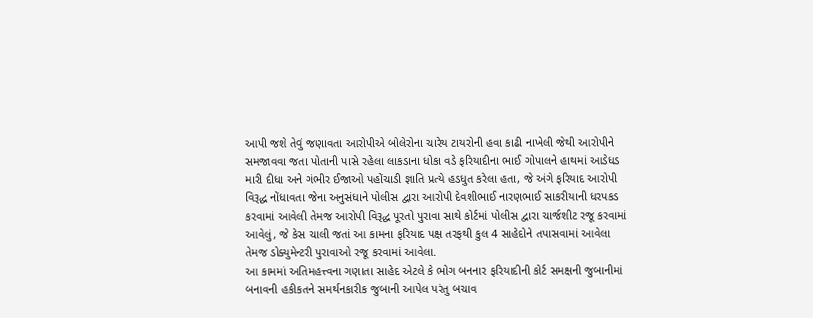આપી જશે તેવું જણાવતા આરોપીએ બોલેરોના ચારેય ટાયરોની હવા કાઢી નાખેલી જેથી આરોપીને સમજાવવા જતા પોતાની પાસે રહેલા લાકડાના ધોકા વડે ફરિયાદીના ભાઈ ગોપાલને હાથમાં આડેધડ મારી દીધા અને ગંભીર ઈજાઓ પહોંચાડી જ્ઞાતિ પ્રત્યે હડધુત કરેલા હતા, જે અંગે ફરિયાદ આરોપી વિરૂદ્ધ નોંધાવતા જેના અનુસંધાને પોલીસ દ્વારા આરોપી દેવશીભાઈ નારણભાઈ સાકરીયાની ધરપકડ કરવામાં આવેલી તેમજ આરોપી વિરૂદ્ધ પૂરતો પુરાવા સાથે કોર્ટમાં પોલીસ દ્વારા ચાર્જશીટ રજૂ કરવામાં આવેલું, જે કેસ ચાલી જતાં આ કામના ફરિયાદ પક્ષ તરફથી કુલ 4 સાહેદોને તપાસવામાં આવેલા તેમજ ડોક્યુમેન્ટરી પુરાવાઓ રજૂ કરવામાં આવેલા.
આ કામમાં અતિમહત્ત્વના ગણાતા સાહેદ એટલે કે ભોગ બનનાર ફરિયાદીની કોર્ટ સમક્ષની જુબાનીમાં બનાવની હકીકતને સમર્થનકારીક જુબાની આપેલ પરંતુ બચાવ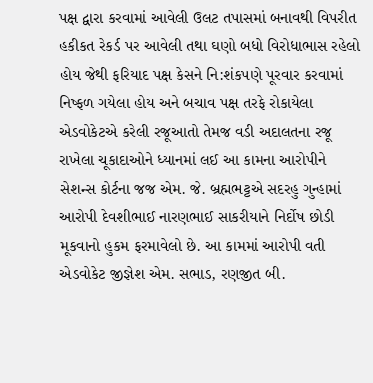પક્ષ દ્વારા કરવામાં આવેલી ઉલટ તપાસમાં બનાવથી વિપરીત હકીકત રેકર્ડ પર આવેલી તથા ઘણો બધો વિરોધાભાસ રહેલો હોય જેથી ફરિયાદ પક્ષ કેસને નિ:શંકપણે પૂરવાર કરવામાં નિષ્ફળ ગયેલા હોય અને બચાવ પક્ષ તરફે રોકાયેલા એડવોકેટએ કરેલી રજૂઆતો તેમજ વડી અદાલતના રજૂ રાખેલા ચૂકાદાઓને ધ્યાનમાં લઈ આ કામના આરોપીને સેશન્સ કોર્ટના જજ એમ. જે. બ્રહ્મભટ્ટએ સદરહુ ગુન્હામાં આરોપી દેવશીભાઈ નારણભાઈ સાકરીયાને નિર્દોષ છોડી મૂકવાનો હુકમ ફરમાવેલો છે. આ કામમાં આરોપી વતી એડવોકેટ જીજ્ઞેશ એમ. સભાડ, રણજીત બી.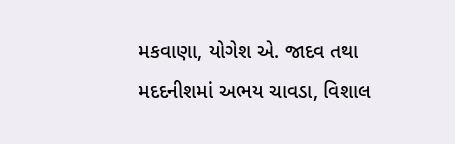મકવાણા, યોગેશ એ. જાદવ તથા મદદનીશમાં અભય ચાવડા, વિશાલ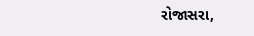રોજાસરા,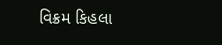વિક્રમ કિહલા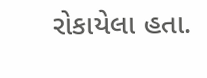રોકાયેલા હતા.